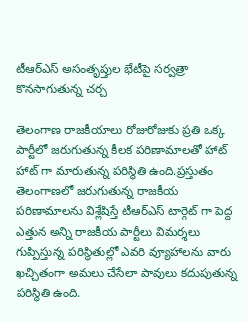టీఆర్ఎస్ అసంతృప్తుల భేటీపై సర్వత్రా కొనసాగుతున్న చర్చ

తెలంగాణ రాజకీయాలు రోజురోజుకు ప్రతి ఒక్క పార్టీలో జరుగుతున్న కీలక పరిణామాలతో హాట్ హాట్ గా మారుతున్న పరిస్థితి ఉంది.ప్రస్తుతం తెలంగాణలో జరుగుతున్న రాజకీయ పరిణామాలను విశ్లేషిస్తే టీఆర్ఎస్ టార్గెట్ గా పెద్ద ఎత్తున అన్ని రాజకీయ పార్టీలు విమర్శలు గుప్పిస్తున్న పరిస్థితుల్లో ఎవరి వ్యూహాలను వారు ఖచ్చితంగా అమలు చేసేలా పావులు కదుపుతున్న పరిస్థితి ఉంది.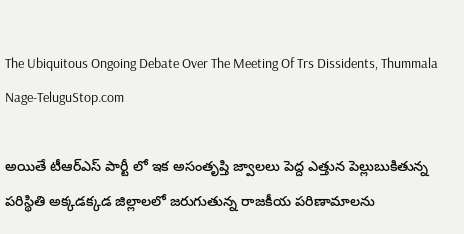The Ubiquitous Ongoing Debate Over The Meeting Of Trs Dissidents, Thummala Nage-TeluguStop.com

అయితే టీఆర్ఎస్ పార్టీ లో ఇక అసంతృప్తి జ్వాలలు పెద్ద ఎత్తున పెల్లుబుకితున్న పరిస్థితి అక్కడక్కడ జిల్లాలలో జరుగుతున్న రాజకీయ పరిణామాలను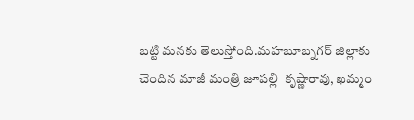బట్టి మనకు తెలుస్తోంది.మహబూబ్నగర్ జిల్లాకు చెందిన మాజీ మంత్రి జూపల్లి  కృష్ణారావు, ఖమ్మం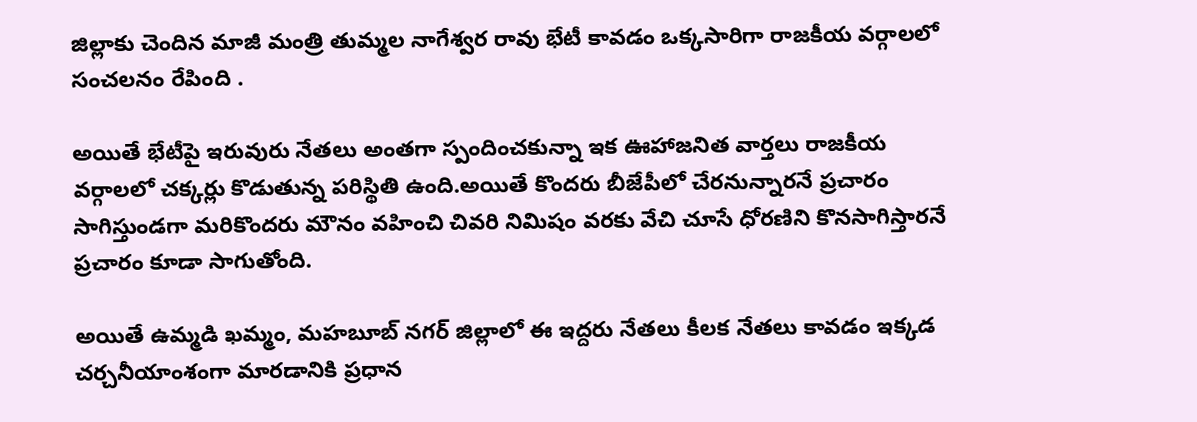జిల్లాకు చెందిన మాజీ మంత్రి తుమ్మల నాగేశ్వర రావు భేటీ కావడం ఒక్కసారిగా రాజకీయ వర్గాలలో సంచలనం రేపింది .

అయితే భేటీపై ఇరువురు నేతలు అంతగా స్పందించకున్నా ఇక ఊహాజనిత వార్తలు రాజకీయ వర్గాలలో చక్కర్లు కొడుతున్న పరిస్థితి ఉంది.అయితే కొందరు బీజేపీలో చేరనున్నారనే ప్రచారం సాగిస్తుండగా మరికొందరు మౌనం వహించి చివరి నిమిషం వరకు వేచి చూసే ధోరణిని కొనసాగిస్తారనే ప్రచారం కూడా సాగుతోంది.

అయితే ఉమ్మడి ఖమ్మం, మహబూబ్ నగర్ జిల్లాలో ఈ ఇద్దరు నేతలు కీలక నేతలు కావడం ఇక్కడ చర్చనీయాంశంగా మారడానికి ప్రధాన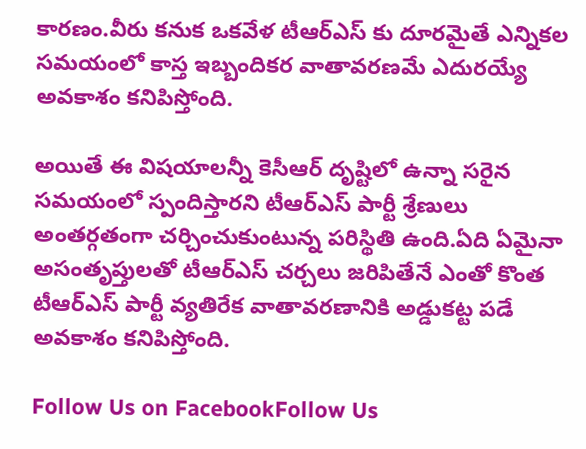కారణం.వీరు కనుక ఒకవేళ టీఆర్ఎస్ కు దూరమైతే ఎన్నికల సమయంలో కాస్త ఇబ్బందికర వాతావరణమే ఎదురయ్యే అవకాశం కనిపిస్తోంది.

అయితే ఈ విషయాలన్నీ కెసీఆర్ దృష్టిలో ఉన్నా సరైన సమయంలో స్పందిస్తారని టీఆర్ఎస్ పార్టీ శ్రేణులు అంతర్గతంగా చర్చించుకుంటున్న పరిస్థితి ఉంది.ఏది ఏమైనా అసంతృప్తులతో టీఆర్ఎస్ చర్చలు జరిపితేనే ఎంతో కొంత టీఆర్ఎస్ పార్టీ వ్యతిరేక వాతావరణానికి అడ్డుకట్ట పడే అవకాశం కనిపిస్తోంది.

Follow Us on FacebookFollow Us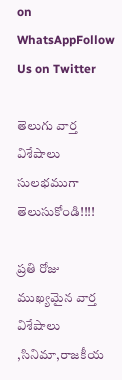on WhatsAppFollow Us on Twitter

తెలుగు వార్త విశేషాలు సులభముగా తెలుసుకోండి!!!!

ప్రతి రోజు ముఖ్యమైన వార్త విశేషాలు ,సినిమా,రాజకీయ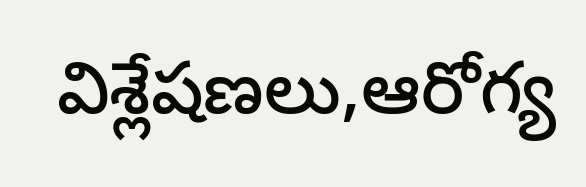విశ్లేషణలు,ఆరోగ్య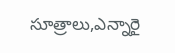సూత్రాలు,ఎన్నారై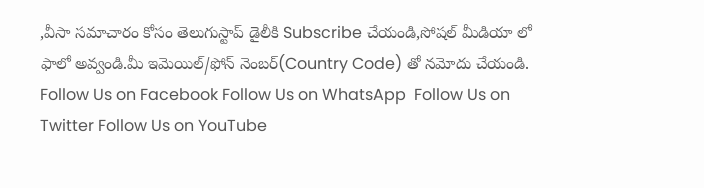,వీసా సమాచారం కోసం తెలుగుస్టాప్ డైలీకి Subscribe చేయండి,సోషల్ మీడియా లో ఫాలో అవ్వండి.మీ ఇమెయిల్/ఫోన్ నెంబర్(Country Code) తో నమోదు చేయండి.
Follow Us on Facebook Follow Us on WhatsApp  Follow Us on Twitter Follow Us on YouTube